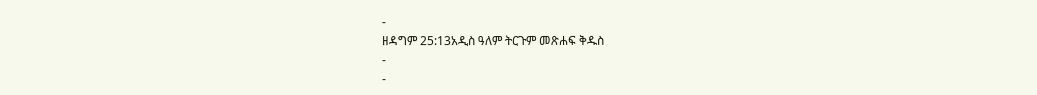-
ዘዳግም 25:13አዲስ ዓለም ትርጉም መጽሐፍ ቅዱስ
-
-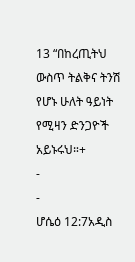13 “በከረጢትህ ውስጥ ትልቅና ትንሽ የሆኑ ሁለት ዓይነት የሚዛን ድንጋዮች አይኑሩህ።+
-
-
ሆሴዕ 12:7አዲስ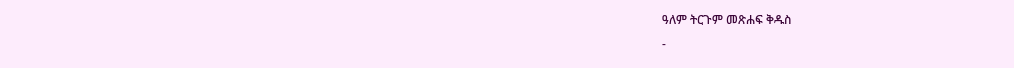ዓለም ትርጉም መጽሐፍ ቅዱስ
-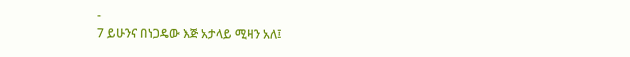-
7 ይሁንና በነጋዴው እጅ አታላይ ሚዛን አለ፤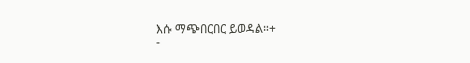እሱ ማጭበርበር ይወዳል።+
-